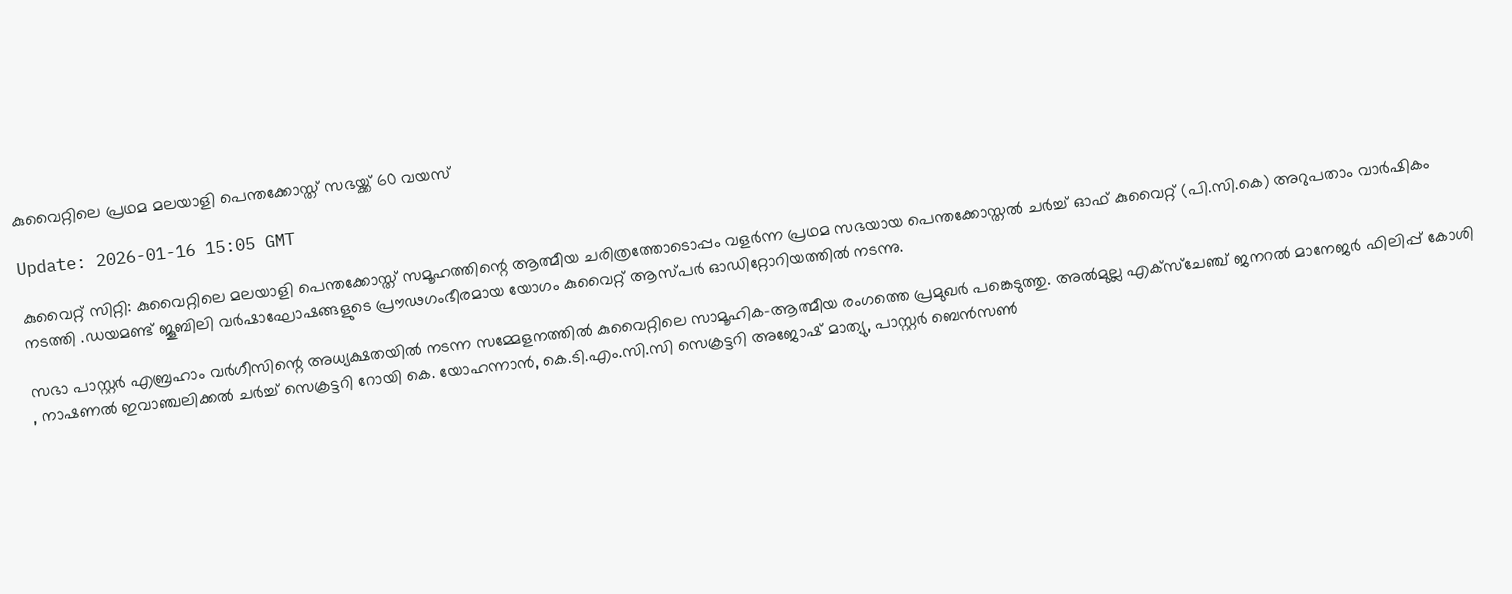കുവൈറ്റിലെ പ്രഥമ മലയാളി പെന്തക്കോസ്ത് സഭയ്ക്ക് 60 വയസ്

Update: 2026-01-16 15:05 GMT

കുവൈറ്റ് സിറ്റി: കുവൈറ്റിലെ മലയാളി പെന്തക്കോസ്ത് സമൂഹത്തിന്റെ ആത്മീയ ചരിത്രത്തോടൊപ്പം വളര്‍ന്ന പ്രഥമ സഭയായ പെന്തക്കോസ്തല്‍ ചര്‍ച്ച് ഓഫ് കുവൈറ്റ് (പി.സി.കെ) അറുപതാം വാര്‍ഷികം നടത്തി .ഡയമണ്ട് ജൂബിലി വര്‍ഷാഘോഷങ്ങളുടെ പ്രൗഢഗംഭീരമായ യോഗം കുവൈറ്റ് ആസ്പര്‍ ഓഡിറ്റോറിയത്തില്‍ നടന്നു.

സഭാ പാസ്റ്റര്‍ എബ്രഹാം വര്‍ഗീസിന്റെ അധ്യക്ഷതയില്‍ നടന്ന സമ്മേളനത്തില്‍ കുവൈറ്റിലെ സാമൂഹിക-ആത്മീയ രംഗത്തെ പ്രമുഖര്‍ പങ്കെടുത്തു. അല്‍മുല്ല എക്‌സ്‌ചേഞ്ച് ജനറല്‍ മാനേജര്‍ ഫിലിപ്പ് കോശി , നാഷണല്‍ ഇവാഞ്ചലിക്കല്‍ ചര്‍ച്ച് സെക്രട്ടറി റോയി കെ. യോഹന്നാന്‍, കെ.ടി.എം.സി.സി സെക്രട്ടറി അജോഷ് മാത്യു, പാസ്റ്റര്‍ ബെന്‍സണ്‍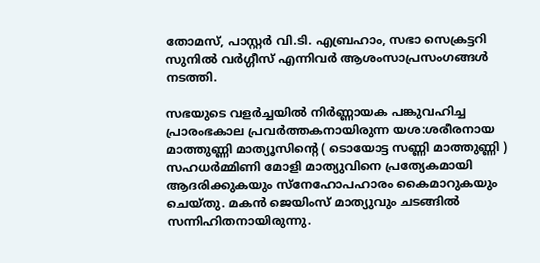തോമസ്, പാസ്റ്റര്‍ വി.ടി. എബ്രഹാം, സഭാ സെക്രട്ടറി സുനില്‍ വര്‍ഗ്ഗീസ് എന്നിവര്‍ ആശംസാപ്രസംഗങ്ങള്‍ നടത്തി.

സഭയുടെ വളര്‍ച്ചയില്‍ നിര്‍ണ്ണായക പങ്കുവഹിച്ച പ്രാരംഭകാല പ്രവര്‍ത്തകനായിരുന്ന യശ:ശരീരനായ മാത്തുണ്ണി മാത്യൂസിന്റെ ( ടൊയോട്ട സണ്ണി മാത്തുണ്ണി ) സഹധര്‍മ്മിണി മോളി മാത്യുവിനെ പ്രത്യേകമായി ആദരിക്കുകയും സ്‌നേഹോപഹാരം കൈമാറുകയും ചെയ്തു. മകന്‍ ജെയിംസ് മാത്യുവും ചടങ്ങില്‍ സന്നിഹിതനായിരുന്നു.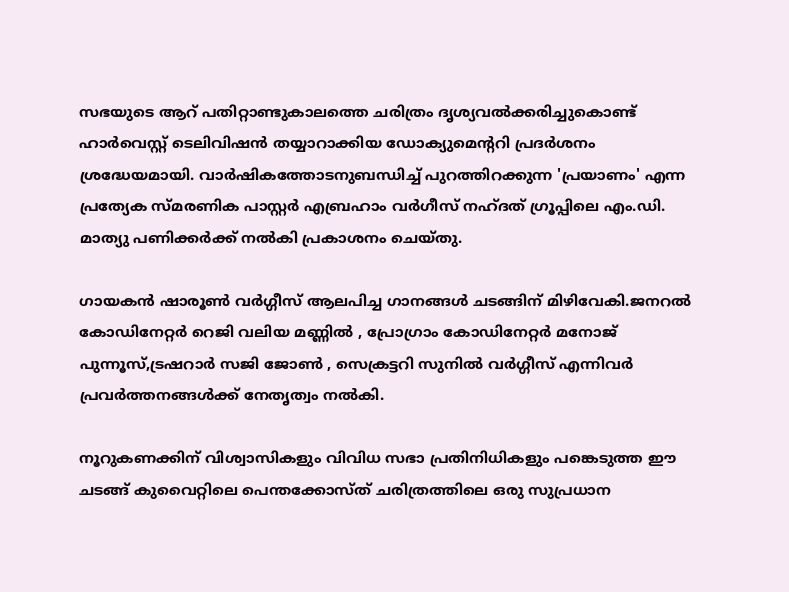സഭയുടെ ആറ് പതിറ്റാണ്ടുകാലത്തെ ചരിത്രം ദൃശ്യവല്‍ക്കരിച്ചുകൊണ്ട് ഹാര്‍വെസ്റ്റ് ടെലിവിഷന്‍ തയ്യാറാക്കിയ ഡോക്യുമെന്ററി പ്രദര്‍ശനം ശ്രദ്ധേയമായി. വാര്‍ഷികത്തോടനുബന്ധിച്ച് പുറത്തിറക്കുന്ന 'പ്രയാണം' എന്ന പ്രത്യേക സ്മരണിക പാസ്റ്റര്‍ എബ്രഹാം വര്‍ഗീസ് നഹ്ദത് ഗ്രൂപ്പിലെ എം.ഡി. മാത്യു പണിക്കര്‍ക്ക് നല്‍കി പ്രകാശനം ചെയ്തു.

ഗായകന്‍ ഷാരൂണ്‍ വര്‍ഗ്ഗീസ് ആലപിച്ച ഗാനങ്ങള്‍ ചടങ്ങിന് മിഴിവേകി.ജനറല്‍ കോഡിനേറ്റര്‍ റെജി വലിയ മണ്ണില്‍ , പ്രോഗ്രാം കോഡിനേറ്റര്‍ മനോജ് പുന്നൂസ്,ട്രഷറാര്‍ സജി ജോണ്‍ , സെക്രട്ടറി സുനില്‍ വര്‍ഗ്ഗീസ് എന്നിവര്‍ പ്രവര്‍ത്തനങ്ങള്‍ക്ക് നേതൃത്വം നല്‍കി.

നൂറുകണക്കിന് വിശ്വാസികളും വിവിധ സഭാ പ്രതിനിധികളും പങ്കെടുത്ത ഈ ചടങ്ങ് കുവൈറ്റിലെ പെന്തക്കോസ്ത് ചരിത്രത്തിലെ ഒരു സുപ്രധാന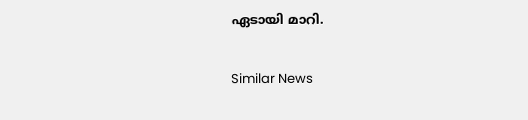ഏടായി മാറി.

Similar News